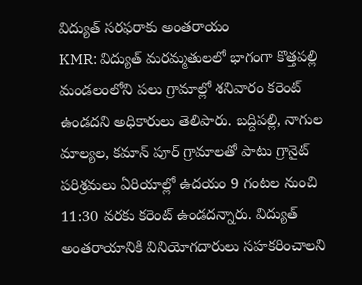విద్యుత్ సరఫరాకు అంతరాయం
KMR: విద్యుత్ మరమ్మతులలో భాగంగా కొత్తపల్లి మండలంలోని పలు గ్రామాల్లో శనివారం కరెంట్ ఉండదని అధికారులు తెలిపారు. బద్దిపల్లి, నాగుల మాల్యల, కమాన్ పూర్ గ్రామాలతో పాటు గ్రానైట్ పరిశ్రమలు ఏరియాల్లో ఉదయం 9 గంటల నుంచి 11:30 వరకు కరెంట్ ఉండదన్నారు. విద్యుత్ అంతరాయానికి వినియోగదారులు సహకరించాలని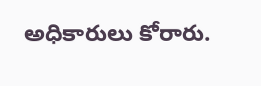అధికారులు కోరారు.